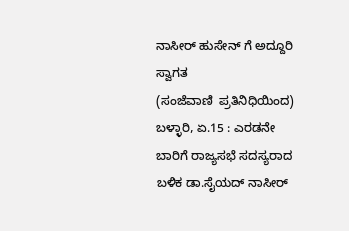ನಾಸೀರ್ ಹುಸೇನ್ ಗೆ ಅದ್ದೂರಿ ಸ್ವಾಗತ
(ಸಂಜೆವಾಣಿ  ಪ್ರತಿನಿಧಿಯಿಂದ)
ಬಳ್ಳಾರಿ, ಏ.15 : ಎರಡನೇ ಬಾರಿಗೆ ರಾಜ್ಯಸಭೆ ಸದಸ್ಯರಾದ ಬಳಿಕ ಡಾ.ಸೈಯದ್ ನಾಸೀರ್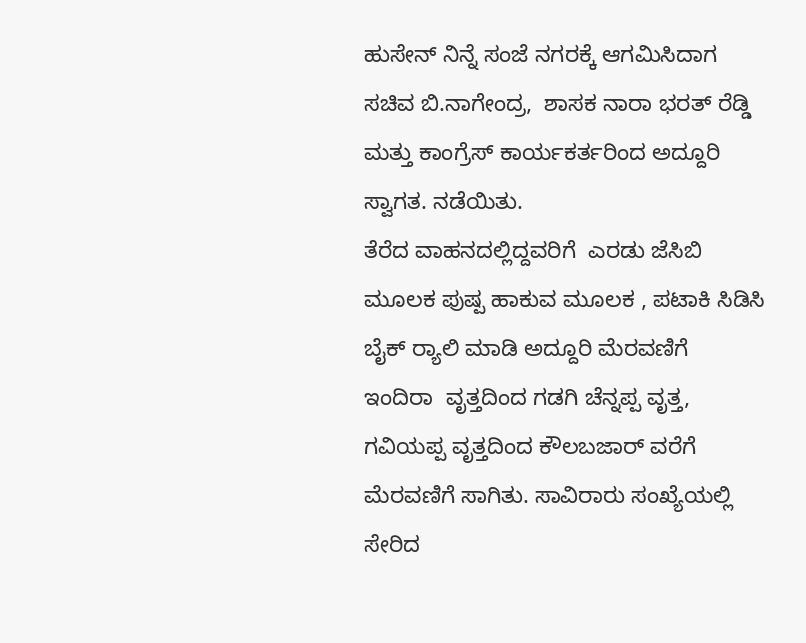ಹುಸೇನ್ ನಿನ್ನೆ ಸಂಜೆ ನಗರಕ್ಕೆ ಆಗಮಿಸಿದಾಗ ಸಚಿವ ಬಿ.ನಾಗೇಂದ್ರ,  ಶಾಸಕ ನಾರಾ ಭರತ್ ರೆಡ್ಡಿ ಮತ್ತು ಕಾಂಗ್ರೆಸ್ ಕಾರ್ಯಕರ್ತರಿಂದ ಅದ್ದೂರಿ ಸ್ವಾಗತ. ನಡೆಯಿತು.
ತೆರೆದ ವಾಹನದಲ್ಲಿದ್ದವರಿಗೆ  ಎರಡು ಜೆಸಿಬಿ ಮೂಲಕ ಪುಷ್ಪ ಹಾಕುವ ಮೂಲಕ , ಪಟಾಕಿ ಸಿಡಿಸಿ ಬೈಕ್ ರ‌್ಯಾಲಿ ಮಾಡಿ ಅದ್ದೂರಿ ಮೆರವಣಿಗೆ  ಇಂದಿರಾ  ವೃತ್ತದಿಂದ ಗಡಗಿ ಚೆನ್ನಪ್ಪ ವೃತ್ತ, ಗವಿಯಪ್ಪ ವೃತ್ತದಿಂದ ಕೌಲಬಜಾರ್ ವರೆಗೆ   ಮೆರವಣಿಗೆ ಸಾಗಿತು. ಸಾವಿರಾರು ಸಂಖ್ಯೆಯಲ್ಲಿ ಸೇರಿದ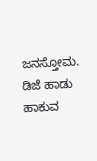ಜನಸ್ತೋಮ.  ಡಿಜೆ ಹಾಡು ಹಾಕುವ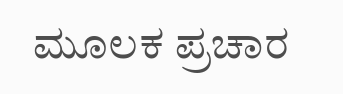ಮೂಲಕ ಪ್ರಚಾರ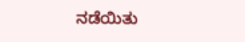ನಡೆಯಿತು